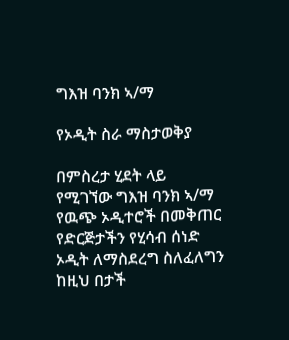ግእዝ ባንክ ኣ/ማ

የኦዲት ስራ ማስታወቅያ

በምስረታ ሂደት ላይ የሚገኘው ግእዝ ባንክ ኣ/ማ የዉጭ ኦዲተሮች በመቅጠር የድርጅታችን የሂሳብ ሰነድ ኦዲት ለማስደረግ ስለፈለግን ከዚህ በታች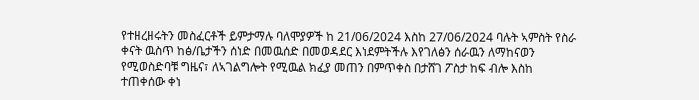የተዘረዘሩትን መስፈርቶች ይምታማሉ ባለሞያዎች ከ 21/06/2024 እስከ 27/06/2024 ባሉት ኣምስት የስራ ቀናት ዉስጥ ከፅ/ቤታችን ሰነድ በመዉሰድ በመወዳደር እነደምትችሉ እየገለፅን ሰራዉን ለማከናወን የሚወስድባቹ ግዜና፣ ለኣገልግሎት የሚዉል ክፈያ መጠን በምጥቀስ በታሸገ ፖስታ ከፍ ብሎ እስከ ተጠቀሰው ቀነ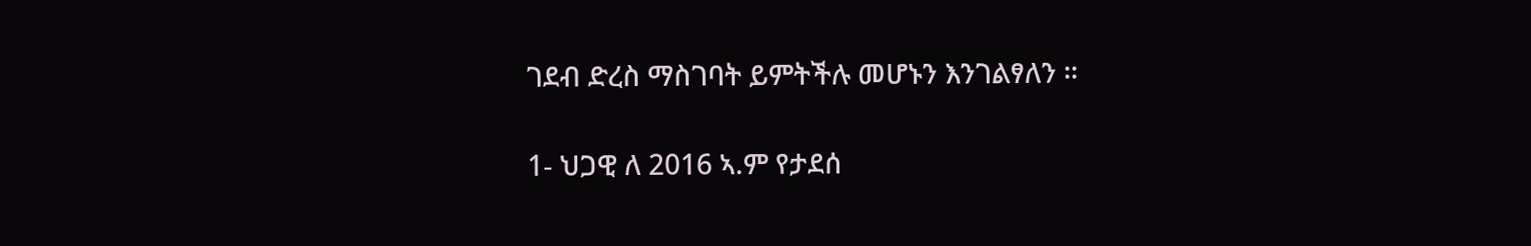ገደብ ድረስ ማስገባት ይምትችሉ መሆኑን እንገልፃለን ።

1- ህጋዊ ለ 2016 ኣ.ም የታደሰ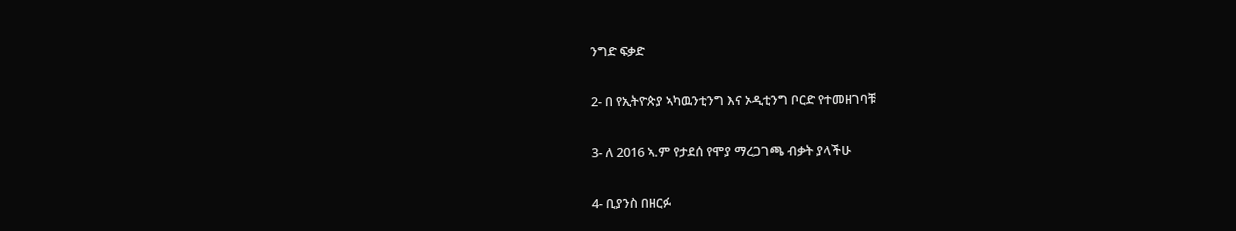ንግድ ፍቃድ

2- በ የኢትዮጵያ ኣካዉንቲንግ እና ኦዲቲንግ ቦርድ የተመዘገባቹ

3- ለ 2016 ኣ.ም የታደሰ የሞያ ማረጋገጫ ብቃት ያላችሁ

4- ቢያንስ በዘርፉ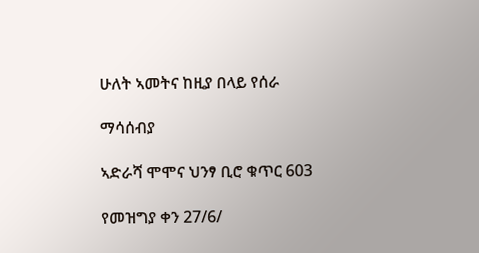ሁለት ኣመትና ከዚያ በላይ የሰራ

ማሳሰብያ

ኣድራሻ ሞሞና ህንፃ ቢሮ ቁጥር 603

የመዝግያ ቀን 27/6/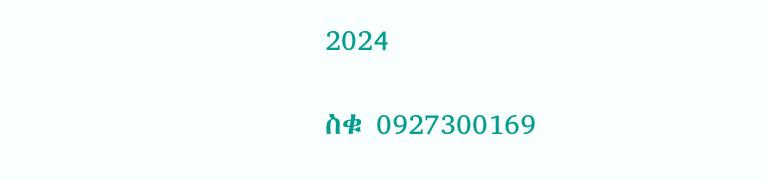2024

ስቁ 0927300169